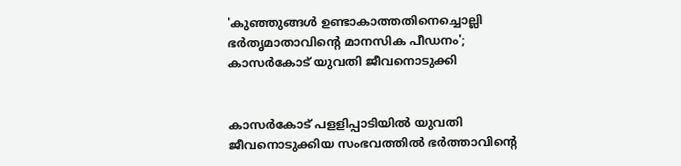'കുഞ്ഞുങ്ങള്‍ ഉണ്ടാകാത്തതിനെച്ചൊല്ലി ഭർതൃമാതാവിന്റെ മാനസിക പീഡനം'; കാസര്‍കോട് യുവതി ജീവനൊടുക്കി


കാസര്‍കോട് പളളിപ്പാടിയില്‍ യുവതി ജീവനൊടുക്കിയ സംഭവത്തില്‍ ഭര്‍ത്താവിന്റെ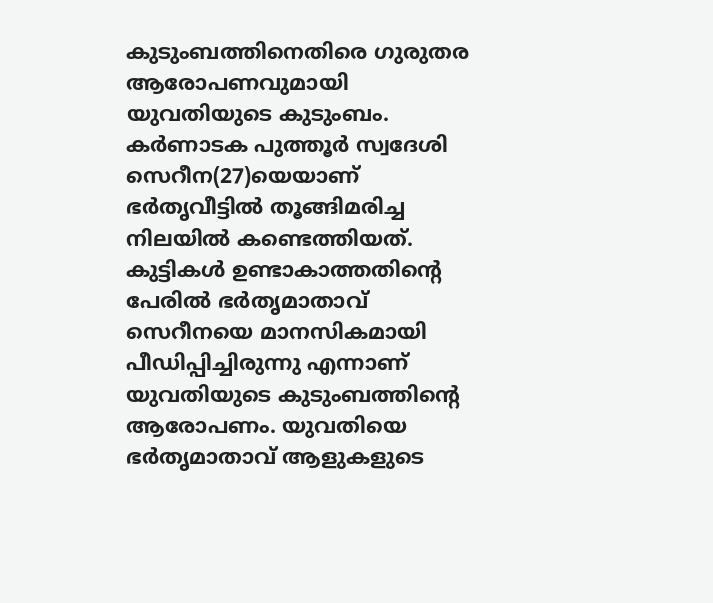കുടുംബത്തിനെതിരെ ഗുരുതര ആരോപണവുമായി യുവതിയുടെ കുടുംബം. കര്‍ണാടക പുത്തൂര്‍ സ്വദേശി സെറീന(27)യെയാണ് ഭര്‍തൃവീട്ടില്‍ തൂങ്ങിമരിച്ച നിലയില്‍ കണ്ടെത്തിയത്. കുട്ടികള്‍ ഉണ്ടാകാത്തതിന്റെ പേരില്‍ ഭര്‍തൃമാതാവ് സെറീനയെ മാനസികമായി പീഡിപ്പിച്ചിരുന്നു എന്നാണ് യുവതിയുടെ കുടുംബത്തിന്റെ ആരോപണം. യുവതിയെ ഭര്‍തൃമാതാവ് ആളുകളുടെ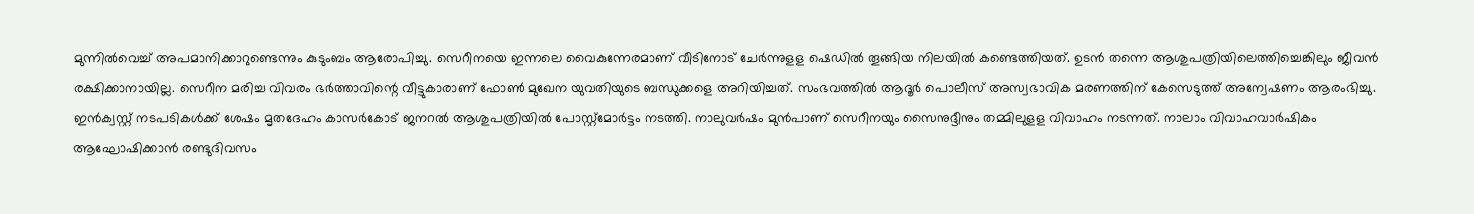മുന്നില്‍വെച്ച് അപമാനിക്കാറുണ്ടെന്നും കുടുംബം ആരോപിച്ചു. സെറീനയെ ഇന്നലെ വൈകുന്നേരമാണ് വീടിനോട് ചേര്‍ന്നുളള ഷെഡില്‍ തൂങ്ങിയ നിലയില്‍ കണ്ടെത്തിയത്. ഉടന്‍ തന്നെ ആശുപത്രിയിലെത്തിച്ചെങ്കിലും ജീവന്‍ രക്ഷിക്കാനായില്ല. സെറീന മരിച്ച വിവരം ഭര്‍ത്താവിന്റെ വീട്ടുകാരാണ് ഫോണ്‍ മുഖേന യുവതിയുടെ ബന്ധുക്കളെ അറിയിച്ചത്. സംഭവത്തില്‍ ആദൂര്‍ പൊലീസ് അസ്വഭാവിക മരണത്തിന് കേസെടുത്ത് അന്വേഷണം ആരംഭിച്ചു. ഇന്‍ക്വസ്റ്റ് നടപടികള്‍ക്ക് ശേഷം മൃതദേഹം കാസര്‍കോട് ജനറല്‍ ആശുപത്രിയില്‍ പോസ്റ്റ്‌മോര്‍ട്ടം നടത്തി. നാലുവര്‍ഷം മുന്‍പാണ് സെറീനയും സൈനുദ്ദീനും തമ്മിലുളള വിവാഹം നടന്നത്. നാലാം വിവാഹവാര്‍ഷികം ആഘോഷിക്കാന്‍ രണ്ടുദിവസം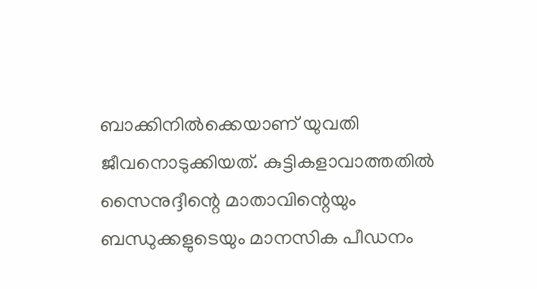ബാക്കിനില്‍ക്കെയാണ് യുവതി ജീവനൊടുക്കിയത്. കുട്ടികളാവാത്തതിൽ സൈനുദ്ദീന്റെ മാതാവിന്റെയും ബന്ധുക്കളുടെയും മാനസിക പീഡനം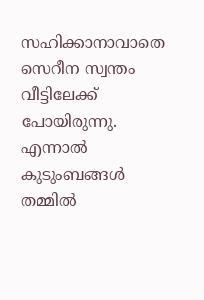സഹിക്കാനാവാതെ സെറീന സ്വന്തം വീട്ടിലേക്ക് പോയിരുന്നു. എന്നാല്‍ കുടുംബങ്ങള്‍ തമ്മിൽ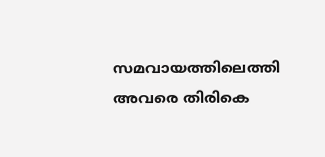സമവായത്തിലെത്തി അവരെ തിരികെ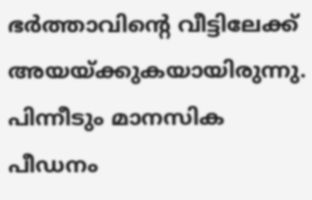ഭര്‍ത്താവിന്റെ വീട്ടിലേക്ക് അയയ്ക്കുകയായിരുന്നു. പിന്നീടും മാനസിക പീഡനം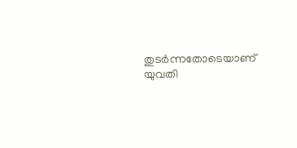തുടര്‍ന്നതോടെയാണ് യുവതി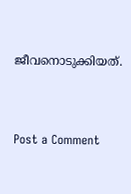ജീവനൊടുക്കിയത്.



Post a Comment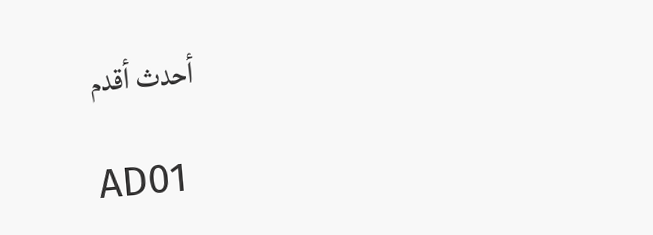أحدث أقدم

AD01